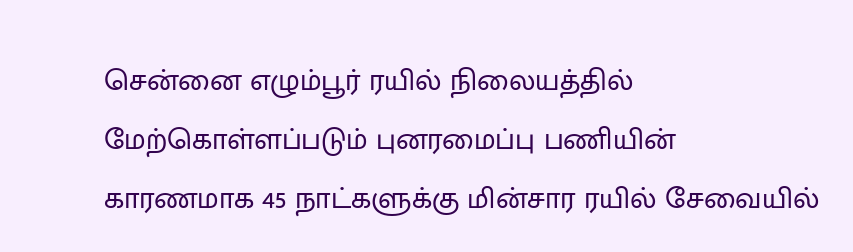சென்னை எழும்பூர் ரயில் நிலையத்தில் மேற்கொள்ளப்படும் புனரமைப்பு பணியின் காரணமாக 45 நாட்களுக்கு மின்சார ரயில் சேவையில்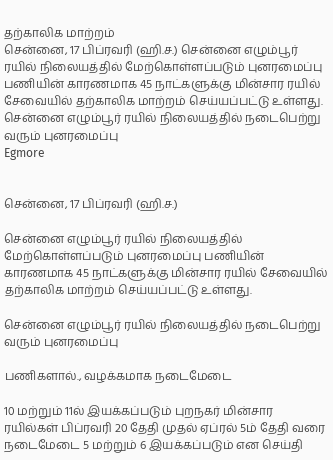தற்காலிக மாற்றம்
சென்னை, 17 பிப்ரவரி (ஹி.ச.) சென்னை எழும்பூர் ரயில் நிலையத்தில் மேற்கொள்ளப்படும் புனரமைப்பு பணியின் காரணமாக 45 நாட்களுக்கு மின்சார ரயில் சேவையில் தற்காலிக மாற்றம் செய்யப்பட்டு உள்ளது. சென்னை எழும்பூர் ரயில் நிலையத்தில் நடைபெற்று வரும் புனரமைப்பு
Egmore


சென்னை, 17 பிப்ரவரி (ஹி.ச.)

சென்னை எழும்பூர் ரயில் நிலையத்தில் மேற்கொள்ளப்படும் புனரமைப்பு பணியின் காரணமாக 45 நாட்களுக்கு மின்சார ரயில் சேவையில் தற்காலிக மாற்றம் செய்யப்பட்டு உள்ளது.

சென்னை எழும்பூர் ரயில் நிலையத்தில் நடைபெற்று வரும் புனரமைப்பு

பணிகளால்., வழக்கமாக நடைமேடை

10 மற்றும் 11ல் இயக்கப்படும் புறநகர் மின்சார ரயில்கள் பிப்ரவரி 20 தேதி முதல் ஏப்ரல் 5ம் தேதி வரை நடைமேடை 5 மற்றும் 6 இயக்கப்படும் என செய்தி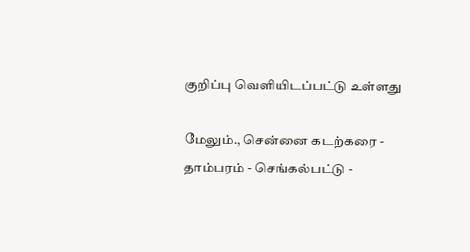குறிப்பு வெளியிடப்பட்டு உள்ளது

மேலும்., சென்னை கடற்கரை - தாம்பரம் - செங்கல்பட்டு -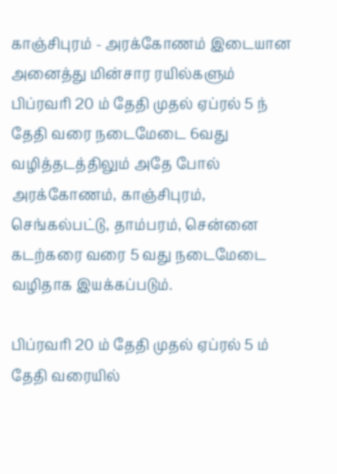காஞ்சிபுரம் - அரக்கோணம் இடையான அனைத்து மின்சார ரயில்களும் பிப்ரவரி 20 ம் தேதி முதல் ஏப்ரல் 5 ந் தேதி வரை நடைமேடை 6வது வழித்தடத்திலும் அதே போல் அரக்கோணம், காஞ்சிபுரம், செங்கல்பட்டு, தாம்பரம், சென்னை கடற்கரை வரை 5 வது நடைமேடை வழிதாக இயக்கப்படும்.

பிப்ரவரி 20 ம் தேதி முதல் ஏப்ரல் 5 ம் தேதி வரையில்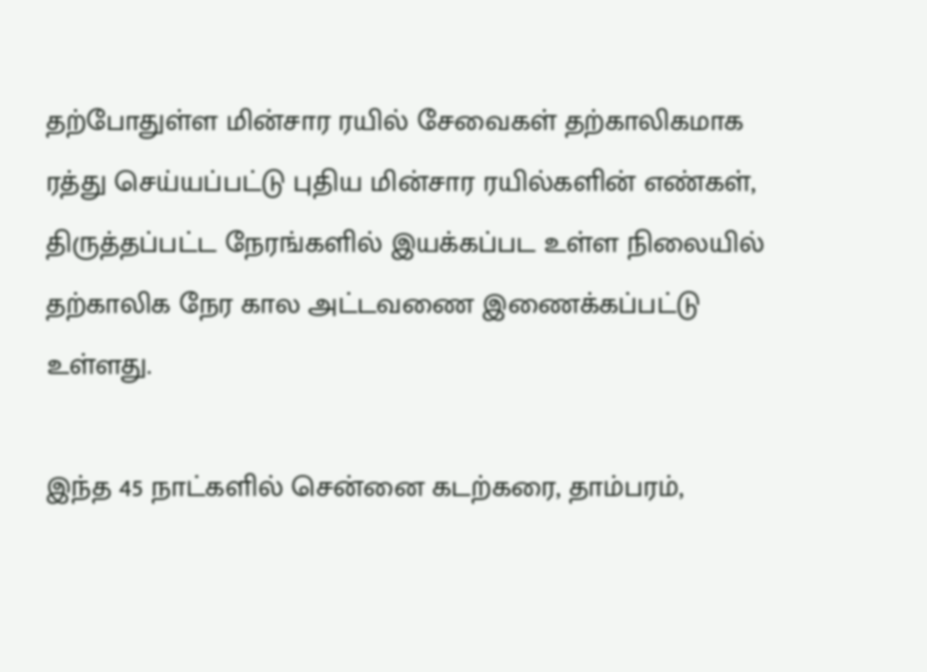தற்போதுள்ள மின்சார ரயில் சேவைகள் தற்காலிகமாக ரத்து செய்யப்பட்டு புதிய மின்சார ரயில்களின் எண்கள், திருத்தப்பட்ட நேரங்களில் இயக்கப்பட உள்ள நிலையில் தற்காலிக நேர கால அட்டவணை இணைக்கப்பட்டு உள்ளது.

இந்த 45 நாட்களில் சென்னை கடற்கரை, தாம்பரம்,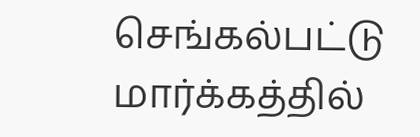செங்கல்பட்டு மார்க்கத்தில்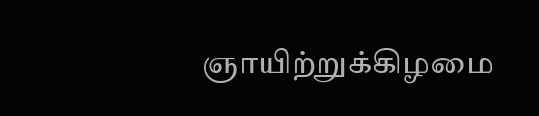ஞாயிற்றுக்கிழமை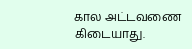கால அட்டவணை கிடையாது.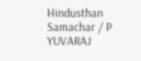Hindusthan Samachar / P YUVARAJ